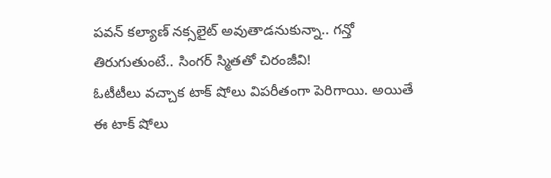పవన్ కల్యాణ్ నక్సలైట్ అవుతాడనుకున్నా.. గన్తో తిరుగుతుంటే.. సింగర్ స్మితతో చిరంజీవి!
ఓటీటీలు వచ్చాక టాక్ షోలు విపరీతంగా పెరిగాయి. అయితే ఈ టాక్ షోలు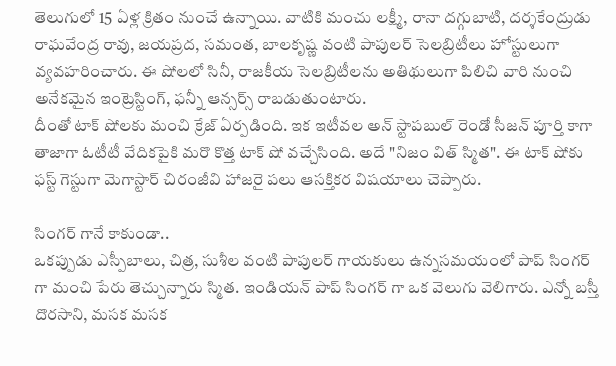తెలుగులో 15 ఏళ్ల క్రితం నుంచే ఉన్నాయి. వాటికి మంచు లక్ష్మీ, రానా దగ్గుబాటి, దర్శకేంద్రుడు రాఘవేంద్ర రావు, జయప్రద, సమంత, బాలకృష్ణ వంటి పాపులర్ సెలబ్రిటీలు హోస్టులుగా వ్యవహరించారు. ఈ షోలలో సినీ, రాజకీయ సెలబ్రిటీలను అతిథులుగా పిలిచి వారి నుంచి అనేకమైన ఇంట్రెస్టింగ్, ఫన్నీ ఆన్సర్స్ రాబడుతుంటారు.
దీంతో టాక్ షోలకు మంచి క్రేజ్ ఏర్పడింది. ఇక ఇటీవల అన్ స్టాపబుల్ రెండో సీజన్ పూర్తి కాగా తాజాగా ఓటీటీ వేదికపైకి మరొ కొత్త టాక్ షో వచ్చేసింది. అదే "నిజం విత్ స్మిత". ఈ టాక్ షోకు ఫస్ట్ గెస్టుగా మెగాస్టార్ చిరంజీవి హాజరై పలు ఆసక్తికర విషయాలు చెప్పారు.

సింగర్ గానే కాకుండా..
ఒకప్పుడు ఎస్పీబాలు, చిత్ర, సుశీల వంటి పాపులర్ గాయకులు ఉన్నసమయంలో పాప్ సింగర్ గా మంచి పేరు తెచ్చున్నారు స్మిత. ఇండియన్ పాప్ సింగర్ గా ఒక వెలుగు వెలిగారు. ఎన్నో బస్తీ దొరసాని, మసక మసక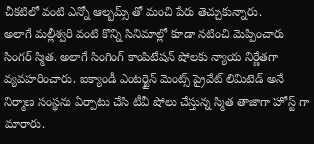చీకటిలో వంటి ఎన్నో ఆల్బమ్స్ తో మంచి పేరు తెచ్చుకున్నారు.
అలాగే మల్లీశ్వరి వంటి కొన్ని సినిమాల్లో కూడా నటించి మెప్పించారు సింగర్ స్మిత. అలాగే సింగింగ్ కాంపిటేషన్ షోలకు న్యాయ నిర్ణేతగా వ్యవహరించారు. ఐక్యాండీ ఎంటర్టైన్ మెంట్స్ ప్రైవేట్ లిమిటెడ్ అనే నిర్మాణ సంస్థను ఏర్పాటు చేసి టీవీ షోలు చేస్తున్న స్మిత తాజాగా హోస్ట్ గా మారారు.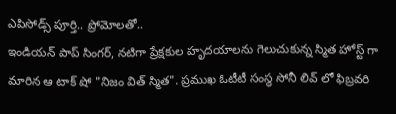ఎపిసోడ్స్ పూర్తి.. ప్రోమోలతో..
ఇండియన్ పాప్ సింగర్, నటిగా ప్రేక్షకుల హృదయాలను గెలుచుకున్న స్మిత హోస్ట్ గా మారిన ఆ టాక్ షో "నిజం విత్ స్మిత". ప్రముఖ ఓటీటీ సంస్థ సోనీ లివ్ లో ఫిబ్రవరి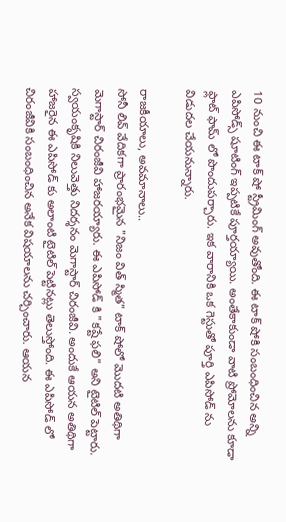10 నుంచి ఈ టాక్ షో స్ట్రీమింగ్ అవుతోంది. ఈ టాక్ షోకి సంబంధించిన అన్ని ఎపిసోడ్స్ షూటింగ్ ఇప్పటికే పూర్తయ్యాయి. అంతేకాకుండా వాటి ప్రోమోలను కూడా ఫ్లాట్ ఫామ్ లో పొందుపర్చారు. ఇక వారానికి ఒక గెస్టుతో పూర్తి ఎపిసోడ్ ను విడుదల చేయనున్నారు.

రాజకీయాలు, అవమానాలు..
సోనీ లివ్ వేదికగా ప్రారంభమైన "నిజం విత్ స్మిత" టాక్ షోలో మొదటి అతిథిగా మెగాస్టార్ చిరంజీవి హాజరయ్యారు. ఈ ఎపిసోడ్ కి "కష్టే ఫలి" అని టైటిల్ పెట్టారు. స్వయంకృషికి నిలువెత్తు నిదర్శనం మెగాస్టార్ చిరంజీవి. అందుకే ఆయన అతిథిగా హాజరైన ఈ ఎపిసోడ్ కు అలాంటి టైటిల్ పెట్టినట్లు తెలుస్తోంది. ఈ ఎపిసోడ్ లో చిరంజీవికి సంబంధించిన అనేక విషయాలను చర్చించారు. ఆయన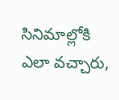సినిమాల్లోకి ఎలా వచ్చారు,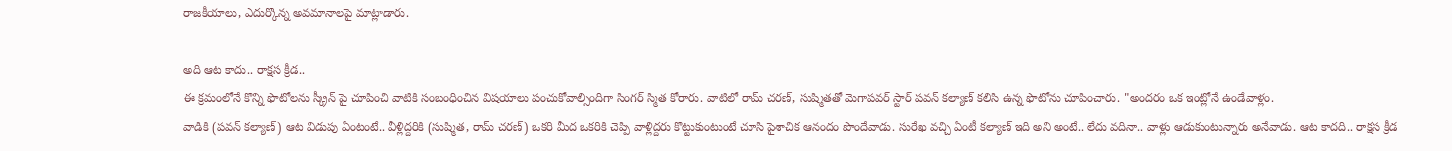రాజకీయాలు, ఎదుర్కొన్న అవమానాలపై మాట్లాడారు.

అది ఆట కాదు.. రాక్షస క్రీడ..
ఈ క్రమంలోనే కొన్ని ఫొటోలను స్క్రీన్ పై చూపించి వాటికి సంబంధించిన విషయాలు పంచుకోవాల్సిందిగా సింగర్ స్మిత కోరారు. వాటిలో రామ్ చరణ్, సుష్మితతో మెగాపవర్ స్టార్ పవన్ కల్యాణ్ కలిసి ఉన్న ఫొటోను చూపించారు. "అందరం ఒక ఇంట్లోనే ఉండేవాళ్లం.
వాడికి (పవన్ కల్యాణ్) ఆట విడుపు ఏంటంటే.. వీళ్లిద్దరికి (సుష్మిత, రామ్ చరణ్) ఒకరి మీద ఒకరికి చెప్పి వాళ్లిద్దరు కొట్టుకుంటుంటే చూసి పైశాచిక ఆనందం పొందేవాడు. సురేఖ వచ్చి ఏంటీ కల్యాణ్ ఇది అని అంటే.. లేదు వదినా.. వాళ్లు ఆడుకుంటున్నారు అనేవాడు. ఆట కాదది.. రాక్షస క్రీడ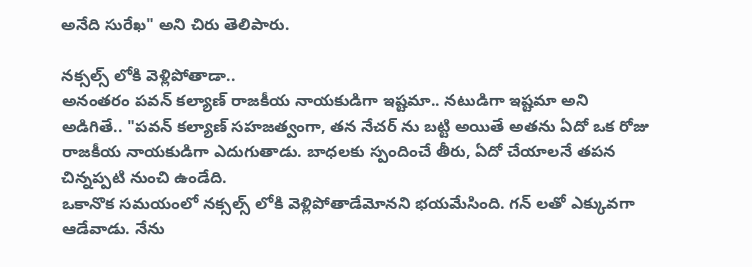అనేది సురేఖ" అని చిరు తెలిపారు.

నక్సల్స్ లోకి వెళ్లిపోతాడా..
అనంతరం పవన్ కల్యాణ్ రాజకీయ నాయకుడిగా ఇష్టమా.. నటుడిగా ఇష్టమా అని అడిగితే.. "పవన్ కల్యాణ్ సహజత్వంగా, తన నేచర్ ను బట్టి అయితే అతను ఏదో ఒక రోజు రాజకీయ నాయకుడిగా ఎదుగుతాడు. బాధలకు స్పందించే తీరు, ఏదో చేయాలనే తపన చిన్నప్పటి నుంచి ఉండేది.
ఒకానొక సమయంలో నక్సల్స్ లోకి వెళ్లిపోతాడేమోనని భయమేసింది. గన్ లతో ఎక్కువగా ఆడేవాడు. నేను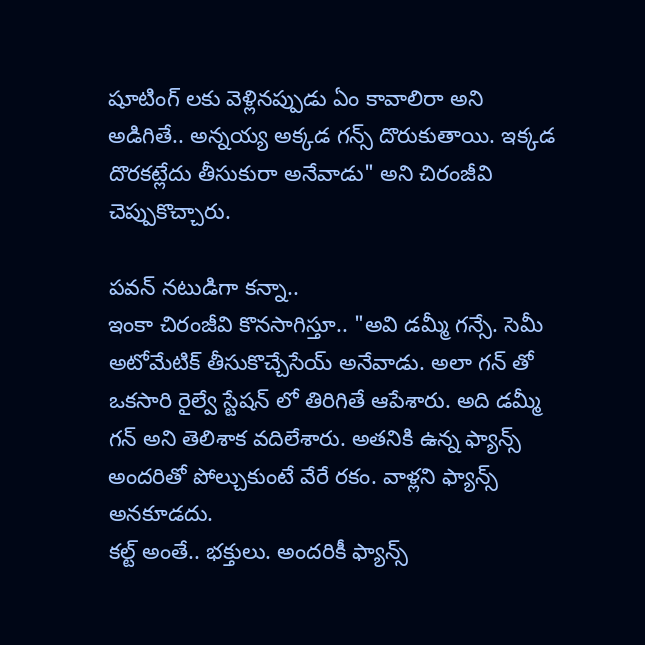షూటింగ్ లకు వెళ్లినప్పుడు ఏం కావాలిరా అని అడిగితే.. అన్నయ్య అక్కడ గన్స్ దొరుకుతాయి. ఇక్కడ దొరకట్లేదు తీసుకురా అనేవాడు" అని చిరంజీవి చెప్పుకొచ్చారు.

పవన్ నటుడిగా కన్నా..
ఇంకా చిరంజీవి కొనసాగిస్తూ.. "అవి డమ్మీ గన్సే. సెమీ అటోమేటిక్ తీసుకొచ్చేసేయ్ అనేవాడు. అలా గన్ తో ఒకసారి రైల్వే స్టేషన్ లో తిరిగితే ఆపేశారు. అది డమ్మీ గన్ అని తెలిశాక వదిలేశారు. అతనికి ఉన్న ఫ్యాన్స్ అందరితో పోల్చుకుంటే వేరే రకం. వాళ్లని ఫ్యాన్స్ అనకూడదు.
కల్ట్ అంతే.. భక్తులు. అందరికీ ఫ్యాన్స్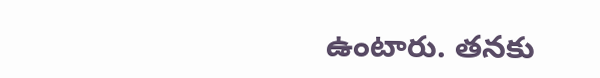ఉంటారు. తనకు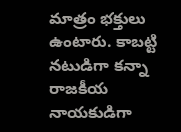మాత్రం భక్తులు ఉంటారు. కాబట్టి నటుడిగా కన్నా రాజకీయ నాయకుడిగా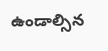ఉండాల్సిన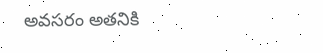అవసరం అతనికి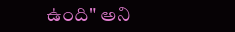ఉంది" అని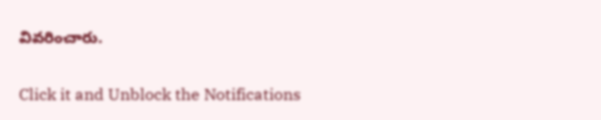వివరించారు.


Click it and Unblock the Notifications